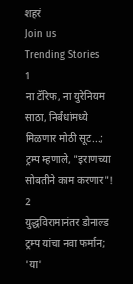शहरं
Join us
Trending Stories
1
ना टॅरिफ, ना युरेनियम साठा, निर्बंधांमध्ये मिळणार मोठी सूट...; ट्रम्प म्हणाले, "इराणच्या सोबतीने काम करणार"!
2
युद्धविरामानंतर डोनाल्ड ट्रम्प यांचा नवा फर्मान; 'या'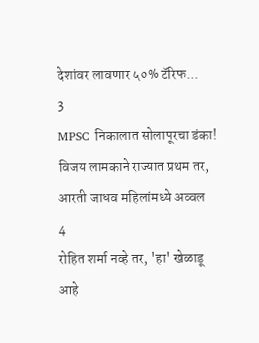देशांवर लावणार ५०% टॅरिफ...
3
MPSC निकालात सोलापूरचा डंका! विजय लामकाने राज्यात प्रथम तर, आरती जाधव महिलांमध्ये अव्वल
4
रोहित शर्मा नव्हे तर, 'हा' खेळाडू आहे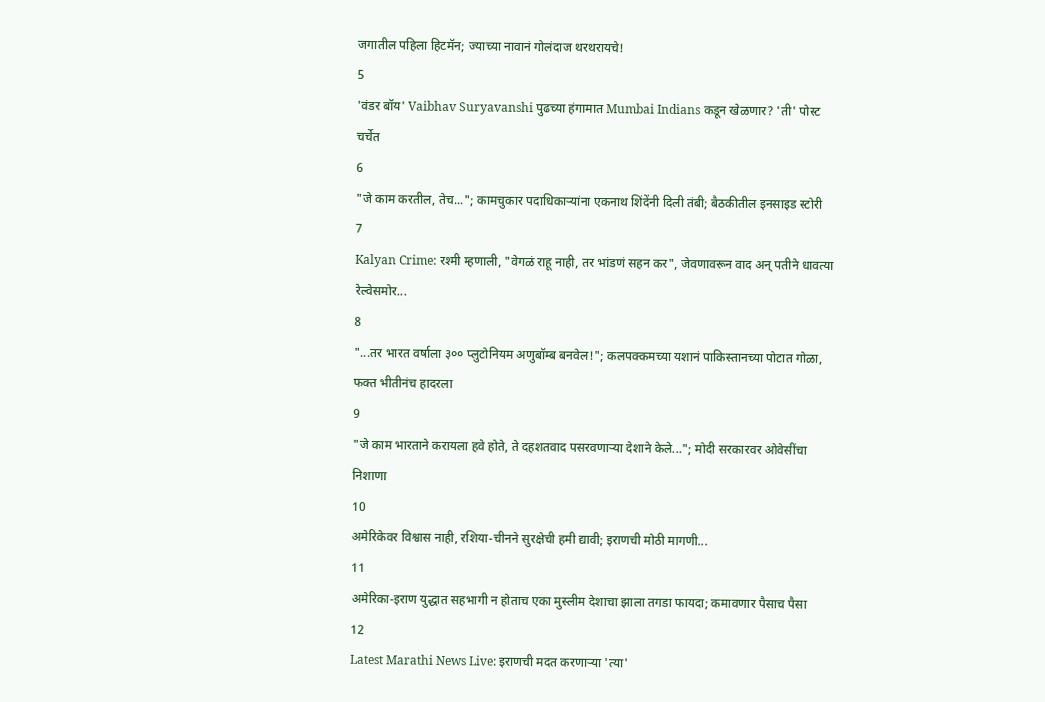जगातील पहिला हिटमॅन; ज्याच्या नावानं गोलंदाज थरथरायचे!
5
'वंडर बॉय' Vaibhav Suryavanshi पुढच्या हंगामात Mumbai Indians कडून खेळणार? 'ती' पोस्ट चर्चेत
6
"जे काम करतील, तेच..."; कामचुकार पदाधिकाऱ्यांना एकनाथ शिंदेंनी दिली तंबी; बैठकीतील इनसाइड स्टोरी
7
Kalyan Crime: रश्मी म्हणाली, "वेगळं राहू नाही, तर भांडणं सहन कर", जेवणावरून वाद अन् पतीने धावत्या रेल्वेसमोर...
8
"...तर भारत वर्षाला ३०० प्लुटोनियम अणुबॉम्ब बनवेल!"; कलपक्कमच्या यशानं पाकिस्तानच्या पोटात गोळा, फक्त भीतीनंच हादरला
9
"जे काम भारताने करायला हवे होते, ते दहशतवाद पसरवणाऱ्या देशाने केले..."; मोदी सरकारवर ओवेसींचा निशाणा
10
अमेरिकेवर विश्वास नाही, रशिया-चीनने सुरक्षेची हमी द्यावी; इराणची मोठी मागणी...
11
अमेरिका-इराण युद्धात सहभागी न होताच एका मुस्लीम देशाचा झाला तगडा फायदा; कमावणार पैसाच पैसा
12
Latest Marathi News Live: इराणची मदत करणाऱ्या 'त्या'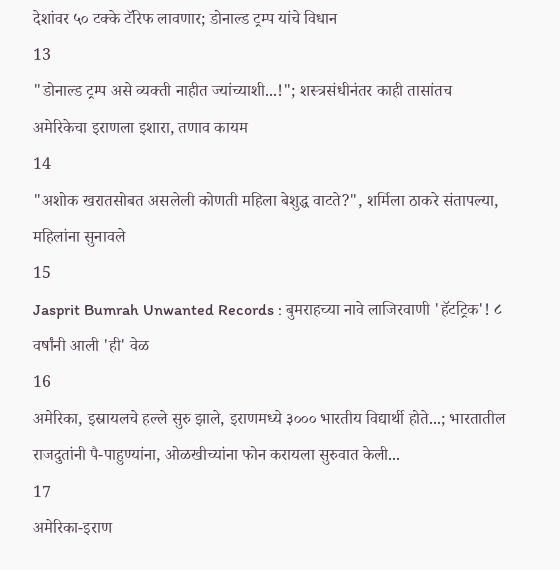देशांवर ५० टक्के टॅरिफ लावणार; डोनाल्ड ट्रम्प यांचे विधान
13
"डोनाल्ड ट्रम्प असे व्यक्ती नाहीत ज्यांच्याशी...!"; शस्त्रसंधीनंतर काही तासांतच अमेरिकेचा इराणला इशारा, तणाव कायम
14
"अशोक खरातसोबत असलेली कोणती महिला बेशुद्ध वाटते?", शर्मिला ठाकरे संतापल्या, महिलांना सुनावले
15
Jasprit Bumrah Unwanted Records : बुमराहच्या नावे लाजिरवाणी 'हॅटट्रिक'! ८ वर्षांनी आली 'ही' वेळ
16
अमेरिका, इस्रायलचे हल्ले सुरु झाले, इराणमध्ये ३००० भारतीय विद्यार्थी होते...; भारतातील राजदुतांनी पै-पाहुण्यांना, ओळखीच्यांना फोन करायला सुरुवात केली...
17
अमेरिका-इराण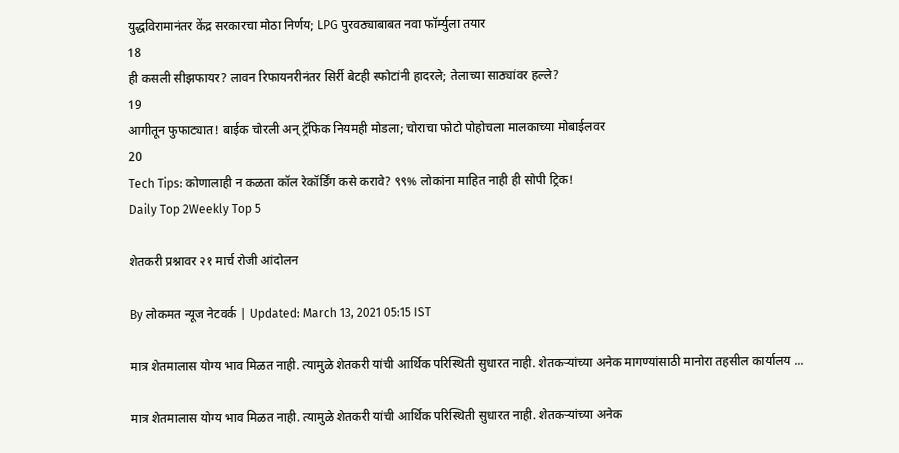युद्धविरामानंतर केंद्र सरकारचा मोठा निर्णय; LPG पुरवठ्याबाबत नवा फॉर्म्युला तयार
18
ही कसली सीझफायर? लावन रिफायनरीनंतर सिर्री बेटही स्फोटांनी हादरले; तेलाच्या साठ्यांवर हल्ले?
19
आगीतून फुफाट्यात! बाईक चोरली अन् ट्रॅफिक नियमही मोडला; चोराचा फोटो पोहोचला मालकाच्या मोबाईलवर
20
Tech Tips: कोणालाही न कळता कॉल रेकॉर्डिंग कसे करावे? ९९% लोकांना माहित नाही ही सोपी ट्रिक!
Daily Top 2Weekly Top 5

शेतकरी प्रश्नावर २१ मार्च रोजी आंदोलन

By लोकमत न्यूज नेटवर्क | Updated: March 13, 2021 05:15 IST

मात्र शेतमालास योग्य भाव मिळत नाही. त्यामुळे शेतकरी यांची आर्थिक परिस्थिती सुधारत नाही. शेतकऱ्यांच्या अनेक मागण्यांसाठी मानोरा तहसील कार्यालय ...

मात्र शेतमालास योग्य भाव मिळत नाही. त्यामुळे शेतकरी यांची आर्थिक परिस्थिती सुधारत नाही. शेतकऱ्यांच्या अनेक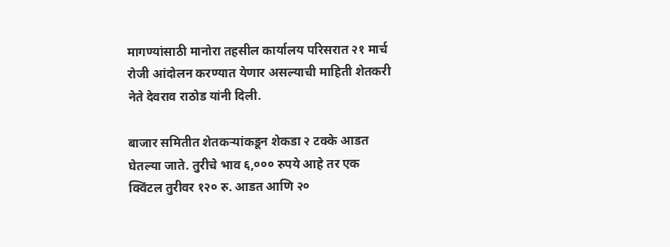मागण्यांसाठी मानोरा तहसील कार्यालय परिसरात २१ मार्च रोजी आंदोलन करण्यात येणार असल्याची माहिती शेतकरी नेते देवराव राठोड यांनी दिली.

बाजार समितीत शेतकऱ्यांकडून शेकडा २ टक्के आडत घेतल्या जाते. तुरीचे भाव ६,००० रुपये आहे तर एक क्विंटल तुरीवर १२० रु. आडत आणि २०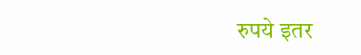रुपये इतर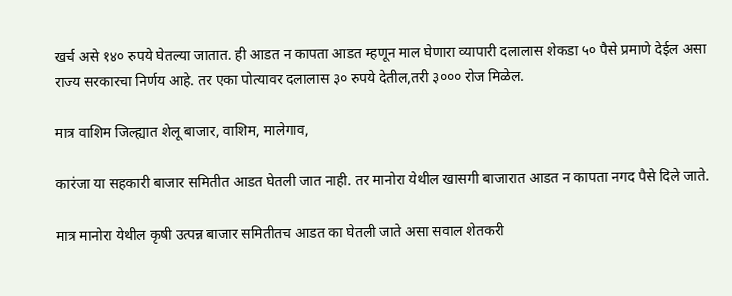खर्च असे १४० रुपये घेतल्या जातात. ही आडत न कापता आडत म्हणून माल घेणारा व्यापारी दलालास शेकडा ५० पैसे प्रमाणे देईल असा राज्य सरकारचा निर्णय आहे. तर एका पोत्यावर दलालास ३० रुपये देतील,तरी ३००० रोज मिळेल.

मात्र वाशिम जिल्ह्यात शेलू बाजार, वाशिम, मालेगाव,

कारंजा या सहकारी बाजार समितीत आडत घेतली जात नाही. तर मानोरा येथील खासगी बाजारात आडत न कापता नगद पैसे दिले जाते.

मात्र मानोरा येथील कृषी उत्पन्न बाजार समितीतच आडत का घेतली जाते असा सवाल शेतकरी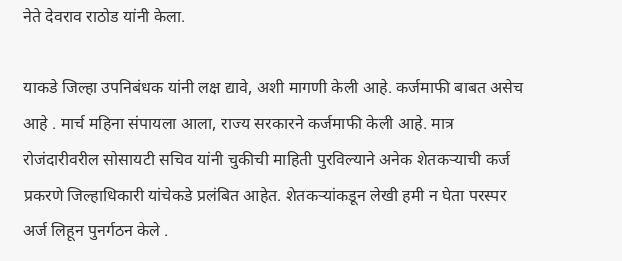नेते देवराव राठोड यांनी केला.

याकडे जिल्हा उपनिबंधक यांनी लक्ष द्यावे, अशी मागणी केली आहे. कर्जमाफी बाबत असेच आहे . मार्च महिना संपायला आला, राज्य सरकारने कर्जमाफी केली आहे. मात्र रोजंदारीवरील सोसायटी सचिव यांनी चुकीची माहिती पुरविल्याने अनेक शेतकऱ्याची कर्ज प्रकरणे जिल्हाधिकारी यांचेकडे प्रलंबित आहेत. शेतकऱ्यांकडून लेखी हमी न घेता परस्पर अर्ज लिहून पुनर्गठन केले .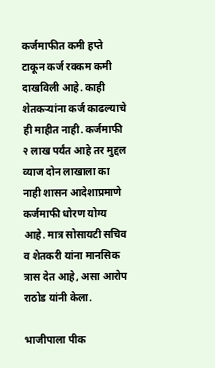कर्जमाफीत कमी हप्ते टाकून कर्ज रक्कम कमी दाखविली आहे. काही शेतकऱ्यांना कर्ज काढल्याचे ही माहीत नाही. कर्जमाफी २ लाख पर्यंत आहे तर मुद्दल व्याज दोन लाखाला का नाही शासन आदेशाप्रमाणे कर्जमाफी धोरण योग्य आहे. मात्र सोसायटी सचिव व शेतकरी यांना मानसिक त्रास देत आहे, असा आरोप राठोड यांनी केला.

भाजीपाला पीक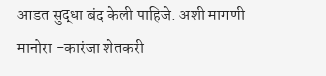आडत सुद्धा बंद केली पाहिजे. अशी मागणी मानोरा -कारंजा शेतकरी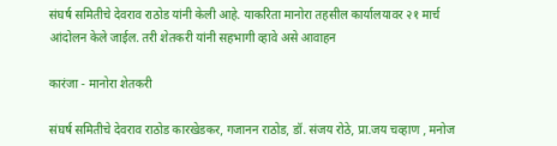संघर्ष समितीचे देवराव राठोड यांनी केली आहे. याकरिता मानोरा तहसील कार्यालयावर २१ मार्च आंदोलन केले जाईल. तरी शेतकरी यांनी सहभागी व्हावे असे आवाहन

कारंजा - मानोरा शेतकरी

संघर्ष समितीचे देवराव राठोड कारखेडकर, गजानन राठोड, डॉ. संजय रोठे, प्रा.जय चव्हाण , मनोज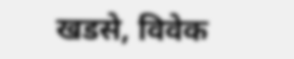खडसे, विवेक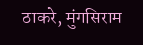ठाकरे, मुंगसिराम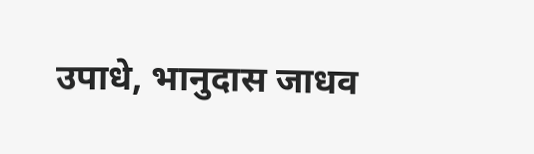उपाधे, भानुदास जाधव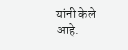यांनी केले आहे.